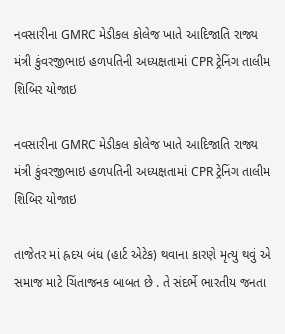નવસારીના GMRC મેડીકલ કોલેજ ખાતે આદિજાતિ રાજ્ય મંત્રી કુંવરજીભાઇ હળપતિની અધ્યક્ષતામાં CPR ટ્રેનિંગ તાલીમ શિબિર યોજાઇ

નવસારીના GMRC મેડીકલ કોલેજ ખાતે આદિજાતિ રાજ્ય મંત્રી કુંવરજીભાઇ હળપતિની અધ્યક્ષતામાં CPR ટ્રેનિંગ તાલીમ શિબિર યોજાઇ

તાજેતર માં હ્રદય બંધ (હાર્ટ એટેક) થવાના કારણે મૃત્યુ થવું એ સમાજ માટે ચિંતાજનક બાબત છે . તે સંદર્ભે ભારતીય જનતા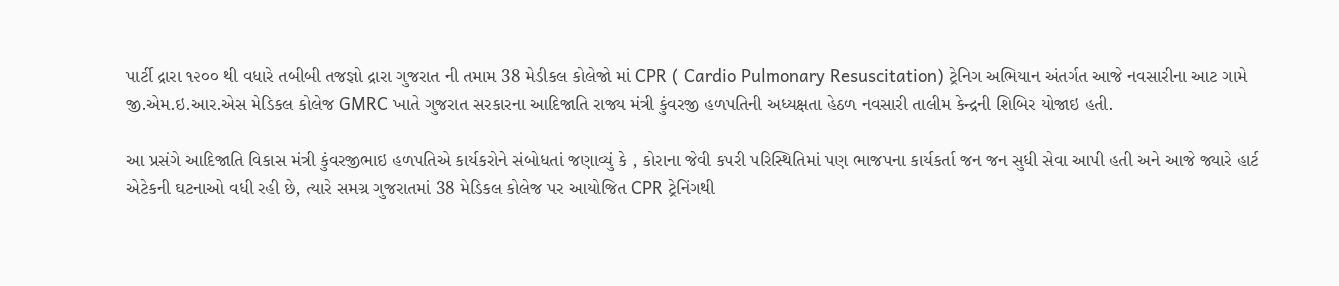પાર્ટી દ્રારા ૧૨૦૦ થી વધારે તબીબી તજજ્ઞો દ્રારા ગુજરાત ની તમામ 38 મેડીકલ કોલેજો માં CPR ( Cardio Pulmonary Resuscitation) ટ્રેનિગ અભિયાન અંતર્ગત આજે નવસારીના આટ ગામે જી.એમ.ઇ.આર.એસ મેડિકલ કોલેજ GMRC ખાતે ગુજરાત સરકારના આદિજાતિ રાજ્ય મંત્રી કુંવરજી હળપતિની અધ્યક્ષતા હેઠળ નવસારી તાલીમ કેન્દ્રની શિબિર યોજાઇ હતી.

આ પ્રસંગે આદિજાતિ વિકાસ મંત્રી કુંવરજીભાઇ હળપતિએ કાર્યકરોને સંબોધતાં જણાવ્યું કે , કોરાના જેવી કપરી પરિસ્થિતિમાં પણ ભાજપના કાર્યકર્તા જન જન સુધી સેવા આપી હતી અને આજે જ્યારે હાર્ટ એટેકની ઘટનાઓ વધી રહી છે, ત્યારે સમગ્ર ગુજરાતમાં 38 મેડિકલ કોલેજ પર આયોજિત CPR ટ્રેનિંગથી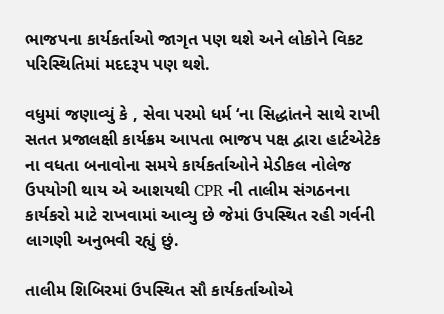ભાજપના કાર્યકર્તાઓ જાગૃત પણ થશે અને લોકોને વિકટ પરિસ્થિતિમાં મદદરૂપ પણ થશે.

વધુમાં જણાવ્યું કે , સેવા પરમો ધર્મ ‘ના સિદ્ધાંતને સાથે રાખી સતત પ્રજાલક્ષી કાર્યક્રમ આપતા ભાજપ પક્ષ દ્વારા હાર્ટએટેક ના વધતા બનાવોના સમયે કાર્યકર્તાઓને મેડીકલ નોલેજ ઉપયોગી થાય એ આશયથી CPR ની તાલીમ સંગઠનના કાર્યકરો માટે રાખવામાં આવ્યુ છે જેમાં ઉપસ્થિત રહી ગર્વની લાગણી અનુભવી રહ્યું છું.

તાલીમ શિબિરમાં ઉપસ્થિત સૌ કાર્યકર્તાઓએ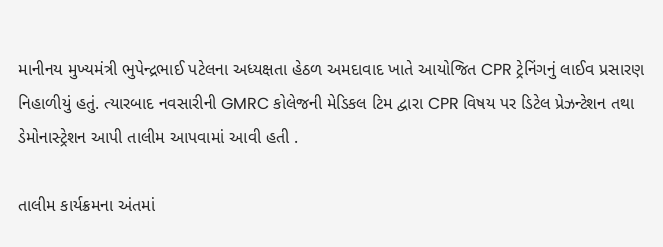માનીનય મુખ્યમંત્રી ભુપેન્દ્રભાઈ પટેલના અધ્યક્ષતા હેઠળ અમદાવાદ ખાતે આયોજિત CPR ટ્રેનિંગનું લાઈવ પ્રસારણ નિહાળીયું હતું. ત્યારબાદ નવસારીની GMRC કોલેજની મેડિકલ ટિમ દ્વારા CPR વિષય પર ડિટેલ પ્રેઝન્ટેશન તથા ડેમોનાસ્ટ્રેશન આપી તાલીમ આપવામાં આવી હતી .

તાલીમ કાર્યક્રમના અંતમાં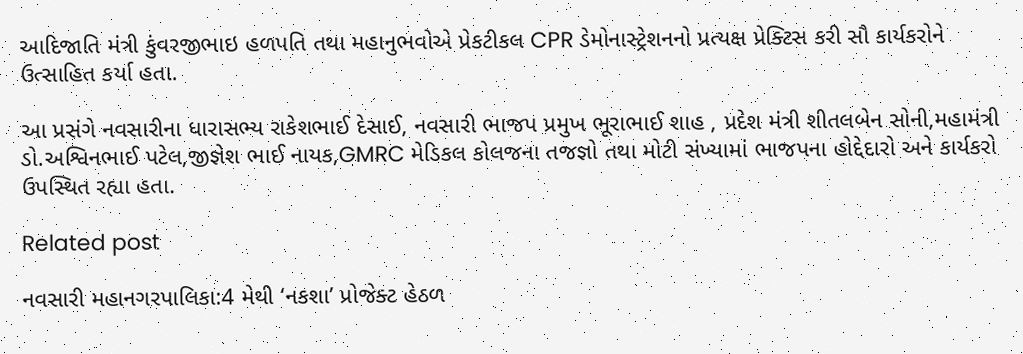આદિજાતિ મંત્રી કુંવરજીભાઇ હળપતિ તથા મહાનુભવોએ પ્રેકટીકલ CPR ડેમોનાસ્ટ્રેશનનો પ્રત્યક્ષ પ્રેક્ટિસ કરી સૌ કાર્યકરોને ઉત્સાહિત કર્યા હતા.

આ પ્રસંગે નવસારીના ધારાસભ્ય રાકેશભાઈ દેસાઈ, નવસારી ભાજપ પ્રમુખ ભૂરાભાઈ શાહ , પ્રદેશ મંત્રી શીતલબેન સોની,મહામંત્રી ડો.અશ્વિનભાઈ પટેલ,જીજ્ઞેશ ભાઈ નાયક,GMRC મેડિકલ કોલજના તજજ્ઞો તથા મોટી સંખ્યામાં ભાજપના હોદ્દેદારો અને કાર્યકરો ઉપસ્થિત રહ્યા હતા.

Related post

નવસારી મહાનગરપાલિકા:4 મેથી ‘નકશા’ પ્રોજેક્ટ હેઠળ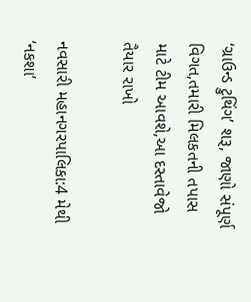‘ગ્રાઉન્ડ ટ્રુથિંગ’ શરૂ, જાણો સંપૂર્ણ વિગત,તમારી મિલકતની તપાસ માટે ટીમ આવશે,આ દસ્તાવેજો તૈયાર રાખો

નવસારી મહાનગરપાલિકા:4 મેથી ‘નકશા’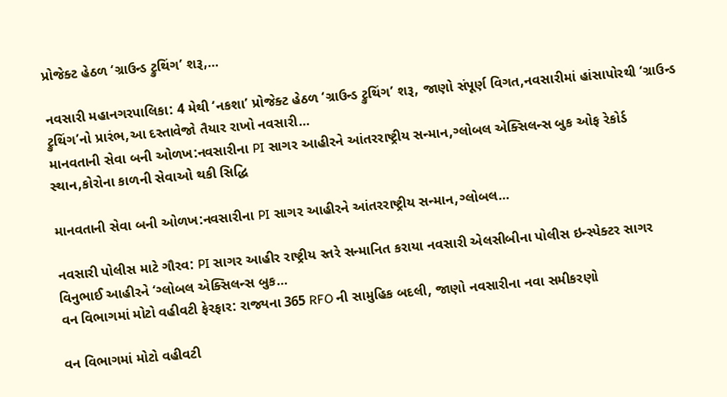પ્રોજેક્ટ હેઠળ ‘ગ્રાઉન્ડ ટ્રુથિંગ’ શરૂ,…

નવસારી મહાનગરપાલિકા: 4 મેથી ‘નકશા’ પ્રોજેક્ટ હેઠળ ‘ગ્રાઉન્ડ ટ્રુથિંગ’ શરૂ, જાણો સંપૂર્ણ વિગત,નવસારીમાં હાંસાપોરથી ‘ગ્રાઉન્ડ ટ્રુથિંગ’નો પ્રારંભ,આ દસ્તાવેજો તૈયાર રાખો નવસારી…
માનવતાની સેવા બની ઓળખ:નવસારીના PI સાગર આહીરને આંતરરાષ્ટ્રીય સન્માન,ગ્લોબલ એક્સિલન્સ બુક ઓફ રેકોર્ડ સ્થાન,કોરોના કાળની સેવાઓ થકી સિદ્ધિ

માનવતાની સેવા બની ઓળખ:નવસારીના PI સાગર આહીરને આંતરરાષ્ટ્રીય સન્માન,ગ્લોબલ…

નવસારી પોલીસ માટે ગૌરવ: PI સાગર આહીર રાષ્ટ્રીય સ્તરે સન્માનિત કરાયા નવસારી એલસીબીના પોલીસ ઇન્સ્પેક્ટર સાગર વિનુભાઈ આહીરને ‘ગ્લોબલ એક્સિલન્સ બુક…
વન વિભાગમાં મોટો વહીવટી ફેરફાર: રાજ્યના 365 RFO ની સામુહિક બદલી, જાણો નવસારીના નવા સમીકરણો

વન વિભાગમાં મોટો વહીવટી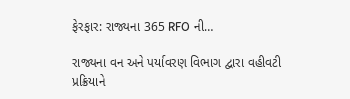ફેરફાર: રાજ્યના 365 RFO ની…

રાજ્યના વન અને પર્યાવરણ વિભાગ દ્વારા વહીવટી પ્રક્રિયાને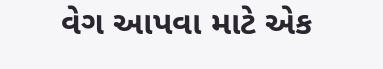વેગ આપવા માટે એક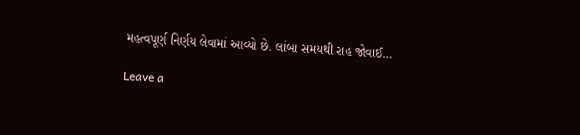મહત્વપૂર્ણ નિર્ણય લેવામાં આવ્યો છે. લાંબા સમયથી રાહ જોવાઈ…

Leave a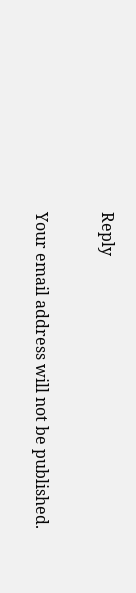Reply

Your email address will not be published.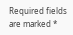Required fields are marked *